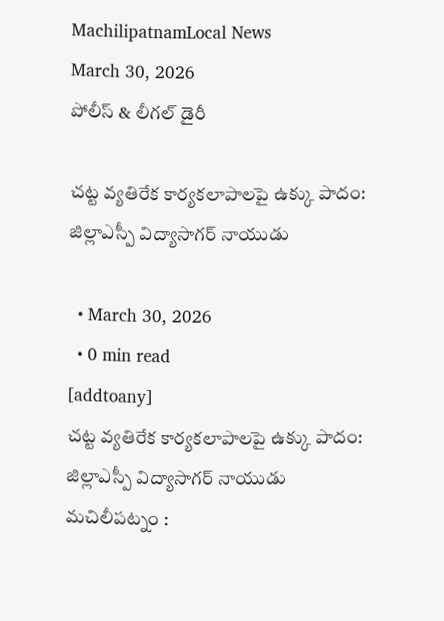MachilipatnamLocal News
March 30, 2026
పోలీస్ & లీగల్ డైరీ

చట్ట వ్యతిరేక కార్యకలాపాలపై ఉక్కు పాదం: జిల్లాఎస్పీ విద్యాసాగర్ నాయుడు

  • March 30, 2026
  • 0 min read
[addtoany]
చట్ట వ్యతిరేక కార్యకలాపాలపై ఉక్కు పాదం: జిల్లాఎస్పీ విద్యాసాగర్ నాయుడు
మచిలీపట్నం :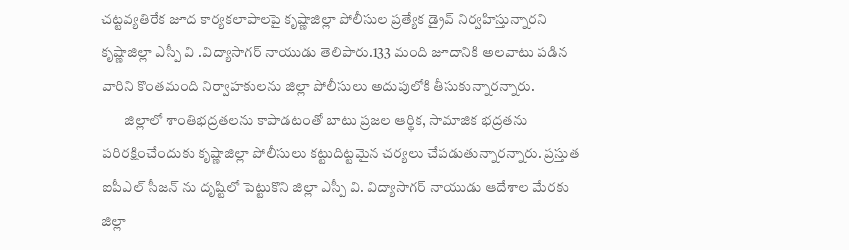చట్టవ్యతిరేక జూద కార్యకలాపాలపై కృష్ణాజిల్లా పోలీసుల ప్రత్యేక డ్రైవ్ నిర్వహిస్తున్నారని కృష్ణాజిల్లా ఎస్పీ వి .విద్యాసాగర్ నాయుడు తెలిపారు.133 మంది జూదానికి అలవాటు పడిన వారిని కొంతమంది నిర్వాహకులను జిల్లా పోలీసులు అదుపులోకి తీసుకున్నారన్నారు.
        జిల్లాలో శాంతిభద్రతలను కాపాడటంతో బాటు ప్రజల ఆర్థిక, సామాజిక భద్రతను పరిరక్షించేందుకు కృష్ణాజిల్లా పోలీసులు కట్టుదిట్టమైన చర్యలు చేపడుతున్నారన్నారు. ప్రస్తుత ఐపీఎల్ సీజన్ ను దృష్టిలో పెట్టుకొని జిల్లా ఎస్పీ వి. విద్యాసాగర్ నాయుడు ఆదేశాల మేరకు జిల్లా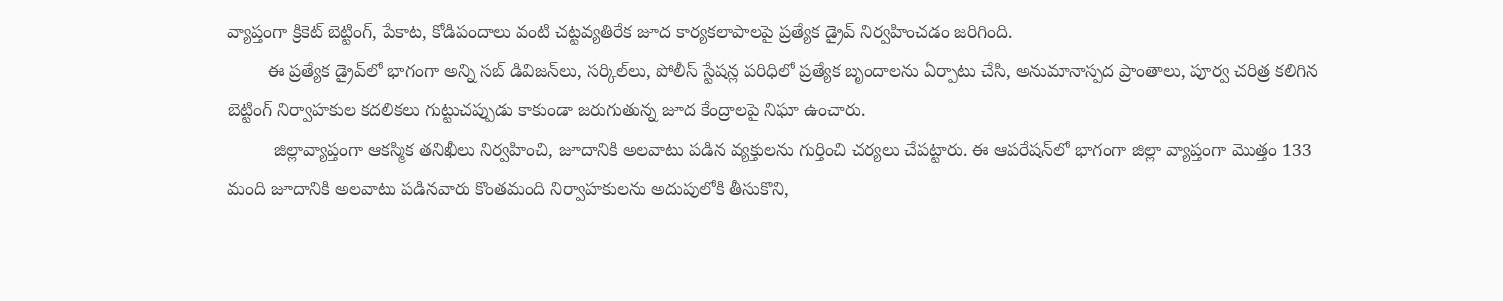వ్యాప్తంగా క్రికెట్ బెట్టింగ్, పేకాట, కోడిపందాలు వంటి చట్టవ్యతిరేక జూద కార్యకలాపాలపై ప్రత్యేక డ్రైవ్ నిర్వహించడం జరిగింది.
        ఈ ప్రత్యేక డ్రైవ్‌లో భాగంగా అన్ని సబ్ డివిజన్‌లు, సర్కిల్‌లు, పోలీస్ స్టేషన్ల పరిధిలో ప్రత్యేక బృందాలను ఏర్పాటు చేసి, అనుమానాస్పద ప్రాంతాలు, పూర్వ చరిత్ర కలిగిన బెట్టింగ్ నిర్వాహకుల కదలికలు గుట్టుచప్పుడు కాకుండా జరుగుతున్న జూద కేంద్రాలపై నిఘా ఉంచారు.
         జిల్లావ్యాప్తంగా ఆకస్మిక తనిఖీలు నిర్వహించి, జూదానికి అలవాటు పడిన వ్యక్తులను గుర్తించి చర్యలు చేపట్టారు. ఈ ఆపరేషన్‌లో భాగంగా జిల్లా వ్యాప్తంగా మొత్తం 133 మంది జూదానికి అలవాటు పడినవారు కొంతమంది నిర్వాహకులను అదుపులోకి తీసుకొని,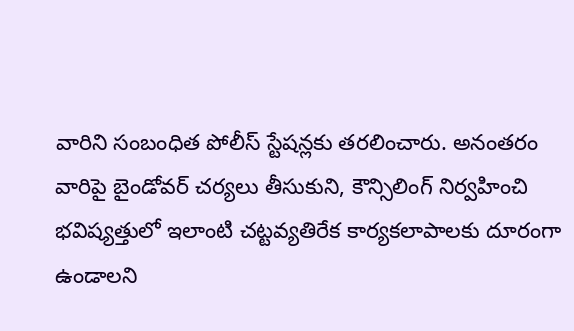వారిని సంబంధిత పోలీస్ స్టేషన్లకు తరలించారు. అనంతరం వారిపై బైండోవర్ చర్యలు తీసుకుని, కౌన్సిలింగ్ నిర్వహించి భవిష్యత్తులో ఇలాంటి చట్టవ్యతిరేక కార్యకలాపాలకు దూరంగా ఉండాలని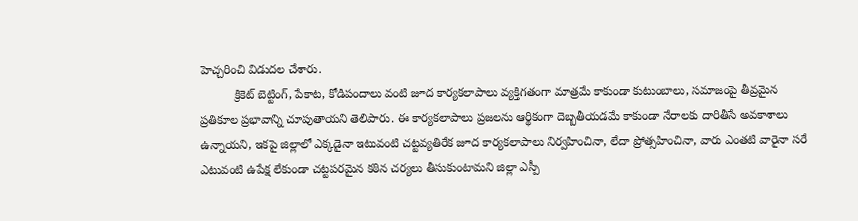హెచ్చరించి విడుదల చేశారు.
          క్రికెట్ బెట్టింగ్, పేకాట, కోడిపందాలు వంటి జూద కార్యకలాపాలు వ్యక్తిగతంగా మాత్రమే కాకుండా కుటుంబాలు, సమాజంపై తీవ్రమైన ప్రతికూల ప్రభావాన్ని చూపుతాయని తెలిపారు. ఈ కార్యకలాపాలు ప్రజలను ఆర్థికంగా దెబ్బతీయడమే కాకుండా నేరాలకు దారితీసే అవకాశాలు ఉన్నాయని, ఇకపై జిల్లాలో ఎక్కడైనా ఇటువంటి చట్టవ్యతిరేక జూద కార్యకలాపాలు నిర్వహించినా, లేదా ప్రోత్సహించినా, వారు ఎంతటి వారైనా సరే ఎటువంటి ఉపేక్ష లేకుండా చట్టపరమైన కఠిన చర్యలు తీసుకుంటామని జిల్లా ఎస్పీ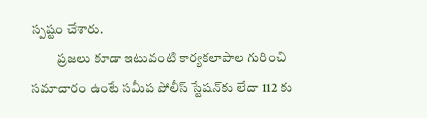స్పష్టం చేశారు.
          ప్రజలు కూడా ఇటువంటి కార్యకలాపాల గురించి సమాచారం ఉంటే సమీప పోలీస్ స్టేషన్‌కు లేదా 112 కు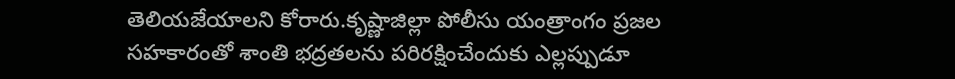తెలియజేయాలని కోరారు.కృష్ణాజిల్లా పోలీసు యంత్రాంగం ప్రజల సహకారంతో శాంతి భద్రతలను పరిరక్షించేందుకు ఎల్లప్పుడూ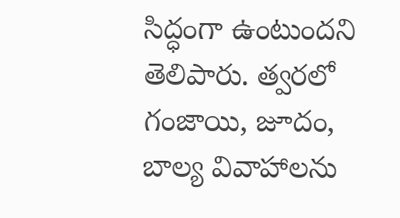సిద్ధంగా ఉంటుందని తెలిపారు. త్వరలో గంజాయి, జూదం, బాల్య వివాహాలను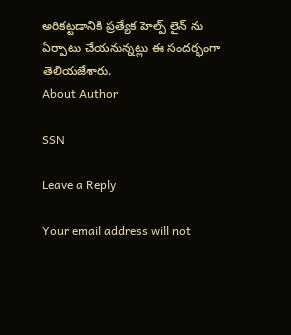అరికట్టడానికి ప్రత్యేక హెల్ప్ లైన్ ను ఏర్పాటు చేయనున్నట్లు ఈ సందర్భంగా తెలియజేశారు.
About Author

SSN

Leave a Reply

Your email address will not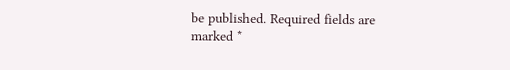be published. Required fields are marked *